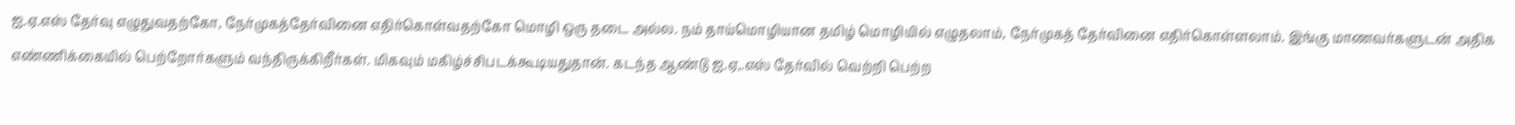ஐ.ஏ.எஸ் தேர்வு எழுதுவதற்கோ, நேர்முகத்தேர்வினை எதிர்கொள்வதற்கோ மொழி ஒரு தடை அல்ல. நம் தாய்மொழியான தமிழ் மொழியில் எழுதலாம், நேர்முகத் தேர்வினை எதிர்கொள்ளலாம். இங்கு மாணவர்களுடன் அதிக எண்ணிக்கையில் பெற்றோர்களும் வந்திருக்கிறீர்கள். மிகவும் மகிழ்ச்சிபடக்கூடியதுதான். கடந்த ஆண்டு ஐ.ஏ,.எஸ் தேர்வில் வெற்றி பெற்ற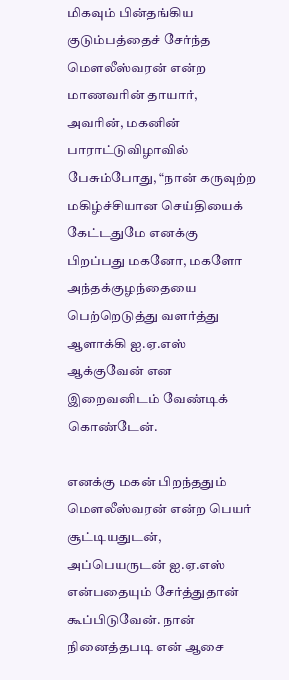மிகவும் பின்தங்கிய குடும்பத்தைச் சேர்ந்த மெளலீஸ்வரன் என்ற மாணவரின் தாயார், அவரின், மகனின் பாராட்டுவிழாவில் பேசும்போது, “நான் கருவுற்ற மகிழ்ச்சியான செய்தியைக் கேட்டதுமே எனக்கு பிறப்பது மகனோ, மகளோ அந்தக்குழந்தையை பெற்றெடுத்து வளர்த்து ஆளாக்கி ஐ.ஏ.எஸ் ஆக்குவேன் என இறைவனிடம் வேண்டிக் கொண்டேன்.

எனக்கு மகன் பிறந்ததும் மெளலீஸ்வரன் என்ற பெயர் சூட்டியதுடன், அப்பெயருடன் ஐ.ஏ.எஸ் என்பதையும் சேர்த்துதான் கூப்பிடுவேன். நான் நினைத்தபடி என் ஆசை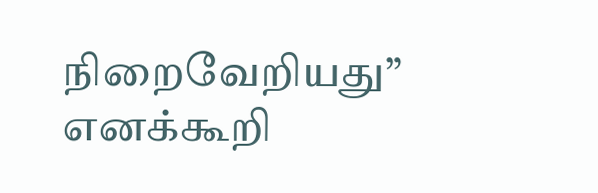நிறைவேறியது” எனக்கூறி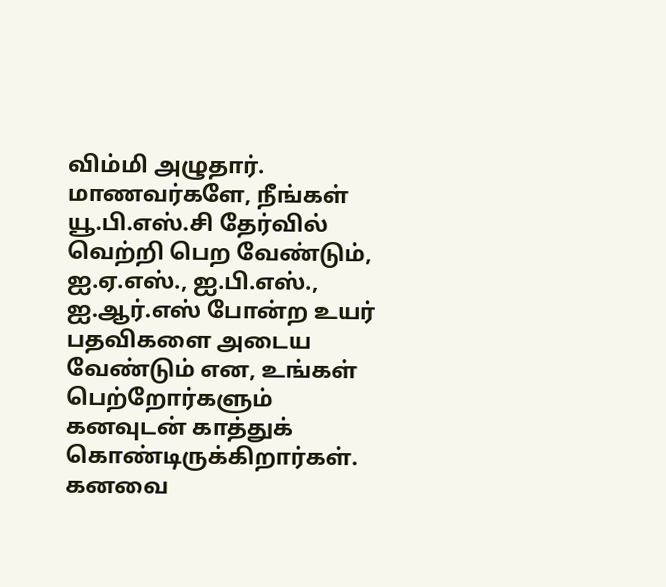விம்மி அழுதார். மாணவர்களே, நீங்கள் யூ.பி.எஸ்.சி தேர்வில் வெற்றி பெற வேண்டும், ஐ.ஏ.எஸ்., ஐ.பி.எஸ்., ஐ.ஆர்.எஸ் போன்ற உயர் பதவிகளை அடைய வேண்டும் என, உங்கள் பெற்றோர்களும் கனவுடன் காத்துக் கொண்டிருக்கிறார்கள். கனவை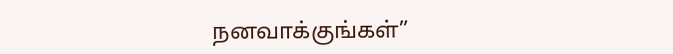நனவாக்குங்கள்”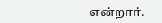என்றார்.